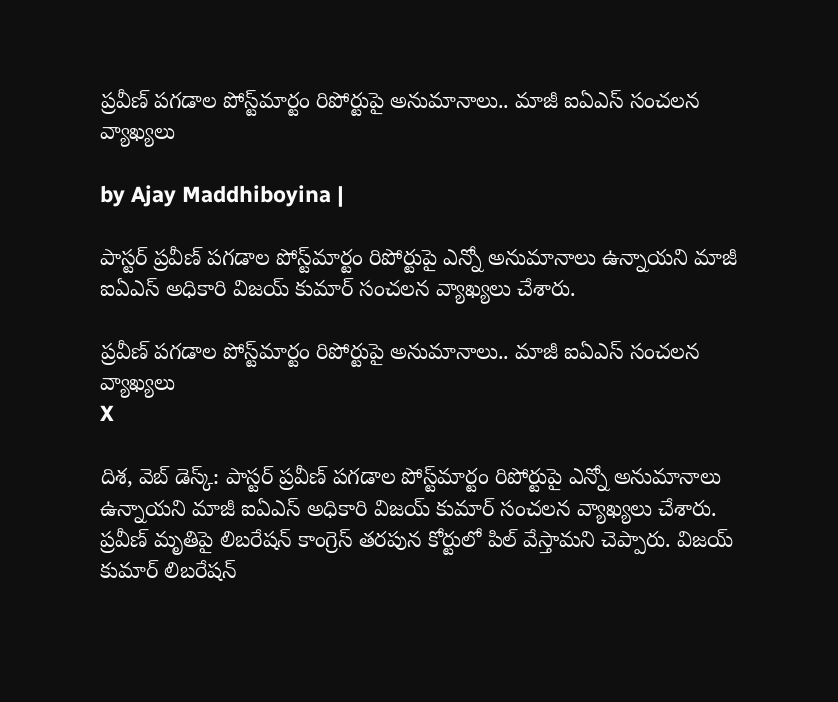ప్రవీణ్‌ పగడాల పోస్ట్‌మార్టం రిపోర్టుపై అనుమానాలు.. మాజీ ఐఏఎస్ సంచలన వ్యాఖ్యలు

by Ajay Maddhiboyina |

పాస్టర్ ప్రవీణ్ పగడాల పోస్ట్‌మార్టం రిపోర్టుపై ఎన్నో అనుమానాలు ఉన్నాయని మాజీ ఐఏఎస్ అధికారి విజయ్ కుమార్ సంచలన వ్యాఖ్యలు చేశారు.

ప్రవీణ్‌ పగడాల పోస్ట్‌మార్టం రిపోర్టుపై అనుమానాలు.. మాజీ ఐఏఎస్ సంచలన వ్యాఖ్యలు
X

దిశ, వెబ్ డెస్క్: పాస్టర్ ప్రవీణ్ పగడాల పోస్ట్‌మార్టం రిపోర్టుపై ఎన్నో అనుమానాలు ఉన్నాయని మాజీ ఐఏఎస్ అధికారి విజయ్ కుమార్ సంచలన వ్యాఖ్యలు చేశారు. ప్రవీణ్ మృతిపై లిబ‌రేష‌న్ కాంగ్రెస్ త‌ర‌పున కోర్టులో పిల్ వేస్తామ‌ని చెప్పారు. విజ‌య్ కుమార్ లిబ‌రేష‌న్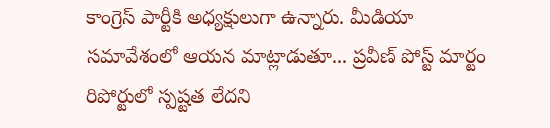కాంగ్రెస్ పార్టీకి అధ్య‌క్షులుగా ఉన్నారు. మీడియా స‌మావేశంలో ఆయ‌న మాట్లాడుతూ... ప్ర‌వీణ్ పోస్ట్ మార్టం రిపోర్టులో స్ప‌ష్టత లేద‌ని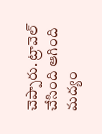చెప్పారు. ట్రావెల్ చేసింది ఆగింది మ‌ద్యం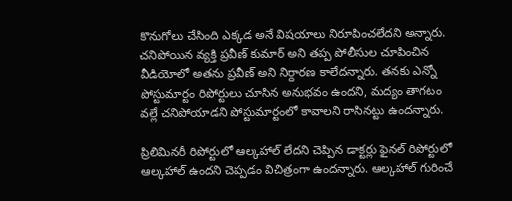కొనుగోలు చేసింది ఎక్క‌డ అనే విష‌యాలు నిరూపించ‌లేద‌ని అన్నారు. చ‌నిపోయిన వ్య‌క్తి ప్ర‌వీణ్ కుమార్ అని త‌ప్ప పోలీసుల చూపించిన వీడియోలో అత‌ను ప్ర‌వీణ్ అని నిర్దార‌ణ కాలేద‌న్నారు. త‌న‌కు ఎన్నో పోస్టుమార్టం రిపోర్టులు చూసిన అనుభ‌వం ఉంద‌ని, మ‌ద్యం తాగ‌టం వ‌ల్లే చ‌నిపోయాడ‌ని పోస్టుమార్టంలో కావాలని రాసిన‌ట్టు ఉంద‌న్నారు.

ప్రిలిమిన‌రీ రిపోర్టులో ఆల్క‌హాల్ లేద‌ని చెప్పిన డాక్ట‌ర్లు ఫైన‌ల్ రిపోర్టులో ఆల్క‌హాల్ ఉంద‌ని చెప్ప‌డం విచిత్రంగా ఉంద‌న్నారు. ఆల్క‌హాల్ గురించే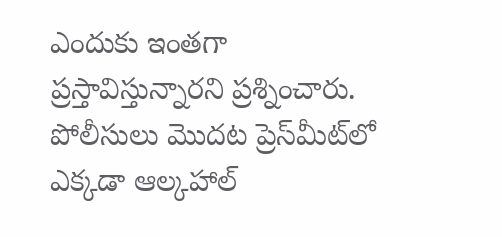ఎందుకు ఇంత‌గా ప్ర‌స్తావిస్తున్నార‌ని ప్ర‌శ్నించారు. పోలీసులు మొద‌ట ప్రెస్‌మీట్‌లో ఎక్కడా ఆల్కహాల్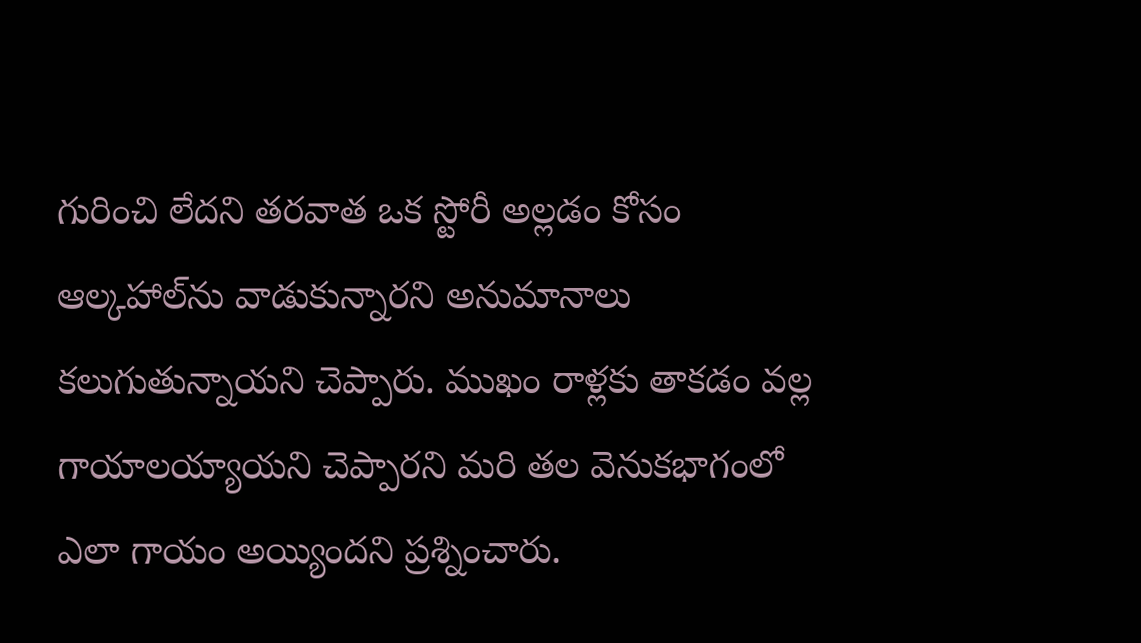గురించి లేదని తరవాత ఒక స్టోరీ అల్లడం కోసం ఆల్కహాల్‌ను వాడుకున్నారని అనుమానాలు కలుగుతున్నాయని చెప్పారు. ముఖం రాళ్లకు తాకడం వల్ల గాయాలయ్యాయని చెప్పారని మరి తల వెనుకభాగంలో ఎలా గాయం అయ్యిందని ప్రశ్నించారు.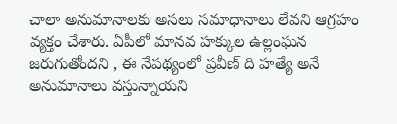చాలా అనుమానాలకు అసలు సమాధానాలు లేవని ఆగ్రహం వ్యక్తం చేశారు. ఏపీలో మానవ హక్కుల ఉల్లంఘన జరుగుతోందని , ఈ నేపథ్యంలో ప్రవీణ్ ది హత్యే అనే అనుమానాలు వస్తున్నాయని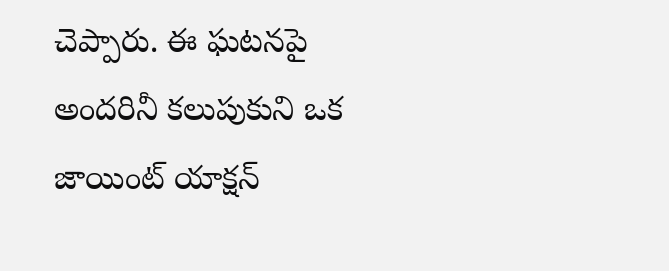చెప్పారు. ఈ ఘటనపై అందరినీ కలుపుకుని ఒక జాయింట్ యాక్షన్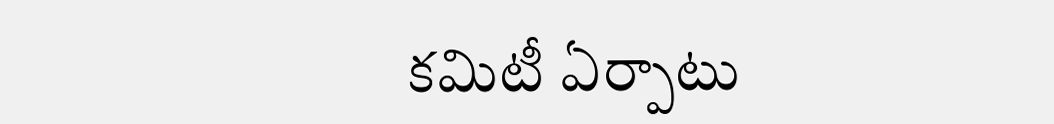కమిటీ ఏర్పాటు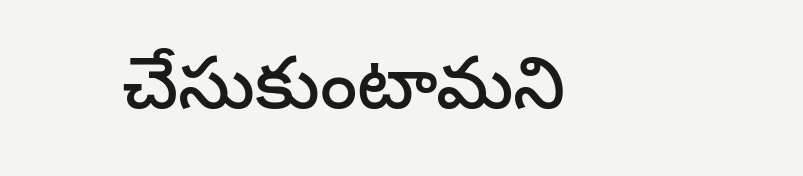చేసుకుంటామని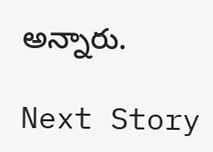అన్నారు.

Next Story